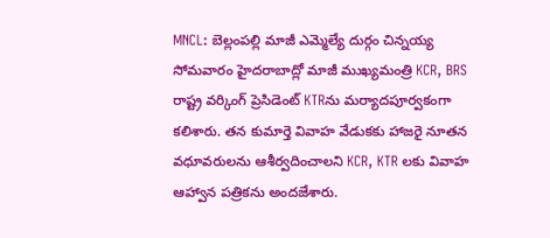MNCL: బెల్లంపల్లి మాజీ ఎమ్మెల్యే దుర్గం చిన్నయ్య సోమవారం హైదరాబాద్లో మాజీ ముఖ్యమంత్రి KCR, BRS రాష్ట్ర వర్కింగ్ ప్రెసిడెంట్ KTRను మర్యాదపూర్వకంగా కలిశారు. తన కుమార్తె వివాహ వేడుకకు హాజరై నూతన వధూవరులను ఆశీర్వదించాలని KCR, KTR లకు వివాహ ఆహ్వాన పత్రికను అందజేశారు.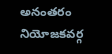అనంతరం నియోజకవర్గ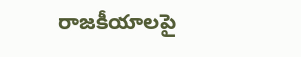రాజకీయాలపై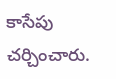కాసేపు చర్చించారు.